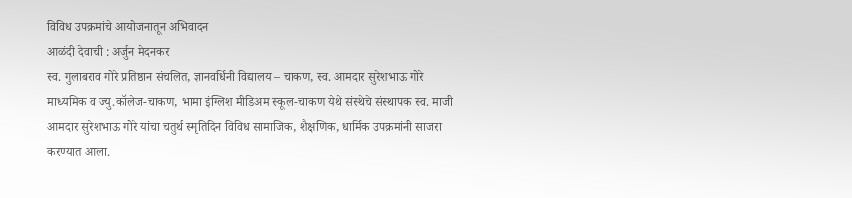विविध उपक्रमांचे आयोजनातून अभिवादन
आळंदी देवाची : अर्जुन मेदनकर
स्व. गुलाबराव गोरे प्रतिष्ठान संचलित, ज्ञानवर्धिनी विद्यालय – चाकण, स्व. आमदार सुरेशभाऊ गोरे माध्यमिक व ज्यु.कॉलेज-चाकण, भामा इंग्लिश मीडिअम स्कूल-चाकण येथे संस्थेचे संस्थापक स्व. माजी आमदार सुरेशभाऊ गोरे यांचा चतुर्थ स्मृतिदिन विविध सामाजिक, शैक्षणिक, धार्मिक उपक्रमांनी साजरा करण्यात आला.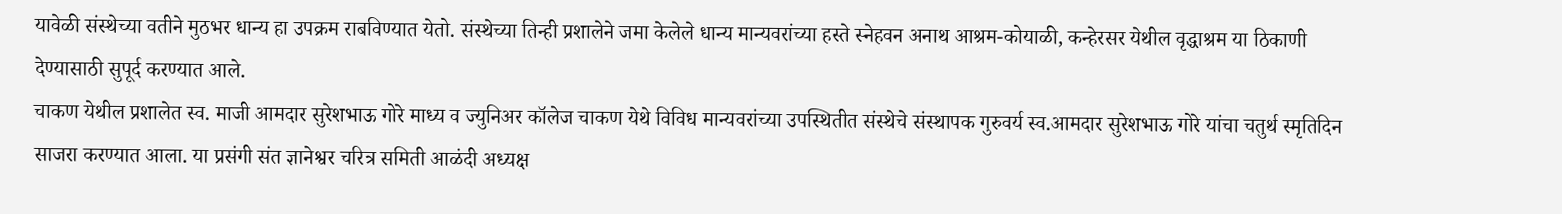यावेळी संस्थेच्या वतीने मुठभर धान्य हा उपक्रम राबविण्यात येतो. संस्थेच्या तिन्ही प्रशालेने जमा केलेले धान्य मान्यवरांच्या हस्ते स्नेहवन अनाथ आश्रम-कोयाळी, कन्हेरसर येथील वृद्धाश्रम या ठिकाणी देण्यासाठी सुपूर्द करण्यात आले.
चाकण येथील प्रशालेत स्व. माजी आमदार सुरेशभाऊ गोरे माध्य व ज्युनिअर कॉलेज चाकण येथे विविध मान्यवरांच्या उपस्थितीत संस्थेचे संस्थापक गुरुवर्य स्व.आमदार सुरेशभाऊ गोरे यांचा चतुर्थ स्मृतिदिन साजरा करण्यात आला. या प्रसंगी संत ज्ञानेश्वर चरित्र समिती आळंदी अध्यक्ष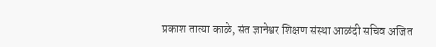प्रकाश तात्या काळे, संत ज्ञानेश्वर शिक्षण संस्था आळंदी सचिव अजित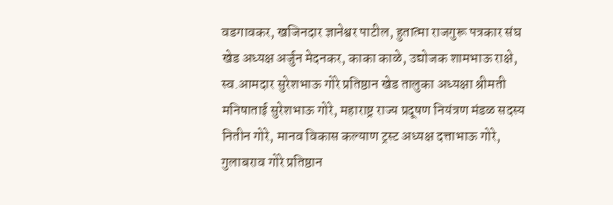वडगावकर, खजिनदार ज्ञानेश्वर पाटील, हुतात्मा राजगुरू पत्रकार संघ खेड अध्यक्ष अर्जुन मेदनकर, काका काळे, उद्योजक शामभाऊ राक्षे, स्व.आमदार सुरेशभाऊ गोरे प्रतिष्ठान खेड तालुका अध्यक्षा श्रीमती मनिषाताई सुरेशभाऊ गोरे, महाराष्ट्र राज्य प्रदूषण नियंत्रण मंडळ सदस्य नितीन गोरे, मानव विकास कल्याण ट्रस्ट अध्यक्ष दत्ताभाऊ गोरे, गुलाबराव गोरे प्रतिष्ठान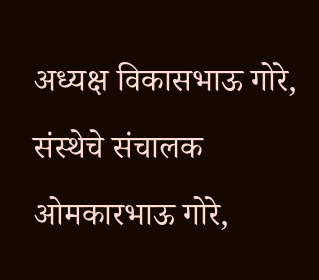अध्यक्ष विकासभाऊ गोरे, संस्थेचे संचालक ओमकारभाऊ गोरे,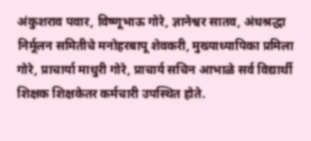अंकुशराव पवार, विष्णूभाऊ गोरे, ज्ञानेश्वर सातव, अंधश्रद्धा निर्मूलन समितीचे मनोहरबापू शेवकरी, मुख्याध्यापिका प्रमिला गोरे, प्राचार्या माधुरी गोरे, प्राचार्य सचिन आभाळे सर्व विद्यार्थी शिक्षक शिक्षकेतर कर्मचारी उपस्थित होते.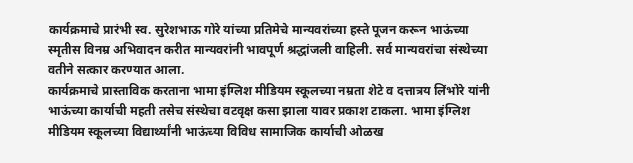कार्यक्रमाचे प्रारंभी स्व. सुरेशभाऊ गोरे यांच्या प्रतिमेचे मान्यवरांच्या हस्ते पूजन करून भाऊंच्या स्मृतीस विनम्र अभिवादन करीत मान्यवरांनी भावपूर्ण श्रद्धांजली वाहिली. सर्व मान्यवरांचा संस्थेच्या वतीने सत्कार करण्यात आला.
कार्यक्रमाचे प्रास्ताविक करताना भामा इंग्लिश मीडियम स्कूलच्या नम्रता शेटे व दत्तात्रय लिंभोरे यांनी भाऊंच्या कार्याची महती तसेच संस्थेचा वटवृक्ष कसा झाला यावर प्रकाश टाकला. भामा इंग्लिश मीडियम स्कूलच्या विद्यार्थ्यांनी भाऊंच्या विविध सामाजिक कार्याची ओळख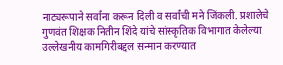नाट्यरूपाने सर्वांना करून दिली व सर्वांची मने जिंकली. प्रशालेचे गुणवंत शिक्षक नितीन शिंदे यांचे सांस्कृतिक विभागात केलेल्या उल्लेखनीय कामगिरीबद्दल सन्मान करण्यात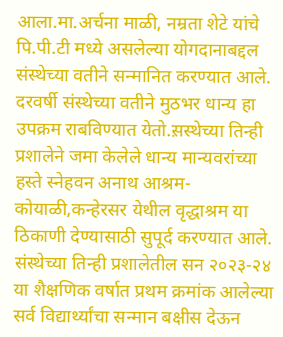आला.मा.अर्चना माळी, नम्रता शेटे यांचे पि.पी.टी मध्ये असलेल्या योगदानाबद्दल संस्थेच्या वतीने सन्मानित करण्यात आले. दरवर्षी संस्थेच्या वतीने मुठभर धान्य हा उपक्रम राबविण्यात येतो.स़स्थेच्या तिन्ही प्रशालेने जमा केलेले धान्य मान्यवरांच्या हस्ते स्नेहवन अनाथ आश्रम-कोयाळी,कन्हेरसर येथील वृद्धाश्रम या ठिकाणी देण्यासाठी सुपूर्द करण्यात आले. संस्थेच्या तिन्ही प्रशालेतील सन २०२३-२४ या शैक्षणिक वर्षात प्रथम क्रमांक आलेल्या सर्व विद्यार्थ्यांचा सन्मान बक्षीस देऊन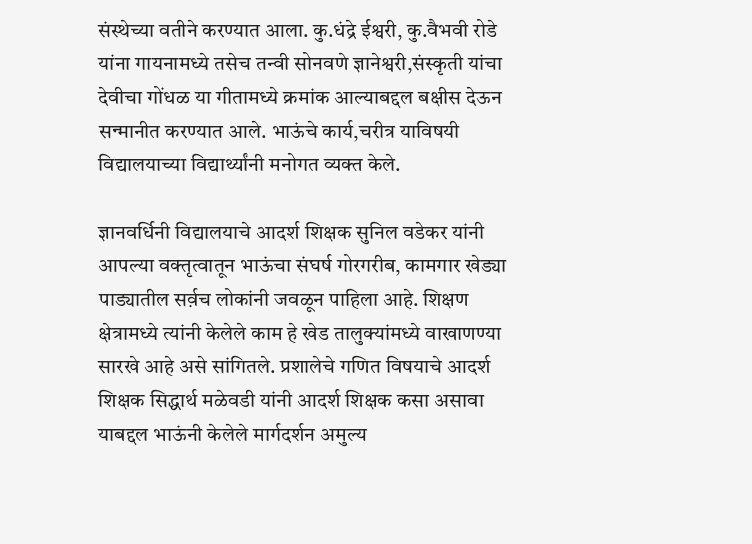संस्थेच्या वतीने करण्यात आला. कु.धंद्रे ईश्वरी, कु.वैभवी रोडे यांना गायनामध्ये तसेच तन्वी सोनवणे ज्ञानेश्वरी,संस्कृती यांचा देवीचा गोंधळ या गीतामध्ये क्रमांक आल्याबद्दल बक्षीस देऊन सन्मानीत करण्यात आले. भाऊंचे कार्य,चरीत्र याविषयी विद्यालयाच्या विद्यार्थ्यांनी मनोगत व्यक्त केले.

ज्ञानवर्धिनी विद्यालयाचे आदर्श शिक्षक सुनिल वडेकर यांनी आपल्या वक्तृत्वातून भाऊंचा संघर्ष गोरगरीब, कामगार खेड्या पाड्यातील सर्व़च लोकांनी जवळून पाहिला आहे. शिक्षण क्षेत्रामध्ये त्यांनी केलेले काम हे खेड तालुक्यांमध्ये वाखाणण्या सारखे आहे असे सांगितले. प्रशालेचे गणित विषयाचे आदर्श शिक्षक सिद्धार्थ मळेवडी यांनी आदर्श शिक्षक कसा असावा याबद्दल भाऊंनी केलेले मार्गदर्शन अमुल्य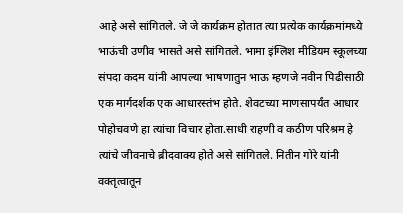आहे असे सांगितले. जे जे कार्यक्रम होतात त्या प्रत्येक कार्यक्रमांमध्ये भाऊंची उणीव भासते असे सांगितले. भामा इंग्लिश मीडियम स्कूलच्या संपदा कदम यांनी आपल्या भाषणातुन भाऊ म्हणजे नवीन पिढीसाठी एक मार्गदर्शक एक आधारस्तंभ होते. शेवटच्या माणसापर्यंत आधार पोहोचवणे हा त्यांचा विचार होता.साधी राहणी व कठीण परिश्रम हे त्यांचे जीवनाचे ब्रीदवाक्य होते असे सांगितले. नितीन गोरे यांनी वक्तृत्वातून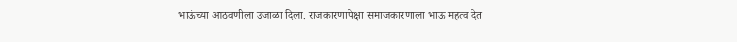भाऊंच्या आठवणीला उजाळा दिला. राजकारणापेक्षा समाजकारणाला भाऊ महत्व देत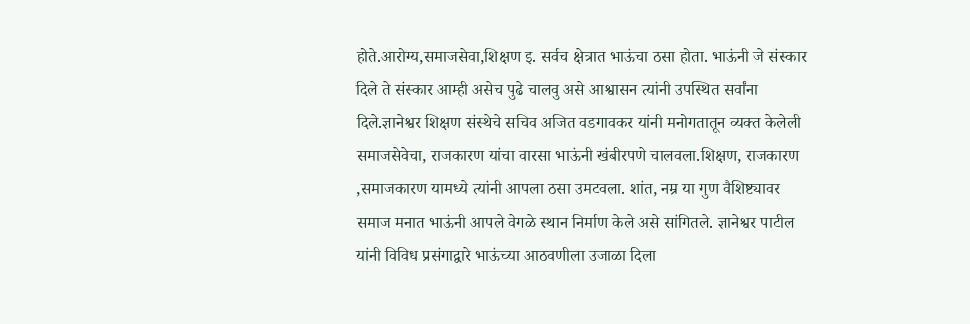होते.आरोग्य,समाजसेवा,शिक्षण इ. सर्वच क्षेत्रात भाऊंचा ठसा होता. भाऊंनी जे संस्कार दिले ते संस्कार आम्ही असेच पुढे चालवु असे आश्वासन त्यांनी उपस्थित सर्वांना दिले.ज्ञानेश्वर शिक्षण संस्थेचे सचिव अजित वडगावकर यांनी मनोगतातून व्यक्त केलेली समाजसेवेचा, राजकारण यांचा वारसा भाऊंनी खंबीरपणे चालवला.शिक्षण, राजकारण ,समाजकारण यामध्ये त्यांनी आपला ठसा उमटवला. शांत, नम्र या गुण वैशिष्ट्यावर समाज मनात भाऊंनी आपले वेगळे स्थान निर्माण केले असे सांगितले. ज्ञानेश्वर पाटील यांनी विविध प्रसंगाद्वारे भाऊंच्या आठवणीला उजाळा दिला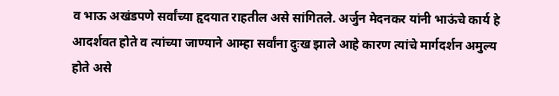व भाऊ अखंडपणे सर्वांच्या हृदयात राहतील असे सांगितले. अर्जुन मेदनकर यांनी भाऊंचे कार्य हे आदर्शवत होते व त्यांच्या जाण्याने आम्हा सर्वांना दुःख झाले आहे कारण त्यांचे मार्गदर्शन अमुल्य होते असे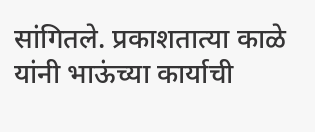सांगितले. प्रकाशतात्या काळे यांनी भाऊंच्या कार्याची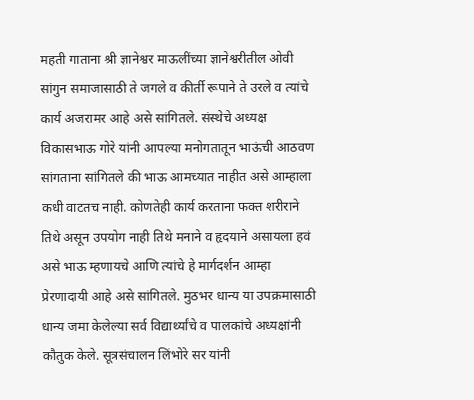महती गाताना श्री ज्ञानेश्वर माऊलींच्या ज्ञानेश्वरीतील ओवी सांगुन समाजासाठी ते जगले व कीर्ती रूपाने ते उरले व त्यांचे कार्य अजरामर आहे असे सांगितले. संस्थेचे अध्यक्ष विकासभाऊ गोरे यांनी आपल्या मनोगतातून भाऊंची आठवण सांगताना सांगितले की भाऊ आमच्यात नाहीत असे आम्हाला कधी वाटतच नाही. कोणतेही कार्य करताना फक्त शरीराने तिथे असून उपयोग नाही तिथे मनाने व हृदयाने असायला हवं असे भाऊ म्हणायचे आणि त्यांचे हे मार्गदर्शन आम्हा प्रेरणादायी आहे असे सांगितले. मुठभर धान्य या उपक्रमासाठी धान्य जमा केलेल्या सर्व विद्यार्थ्यांचे व पालकांचे अध्यक्षांनी कौतुक केले. सूत्रसंचालन लिंभोरे सर यांनी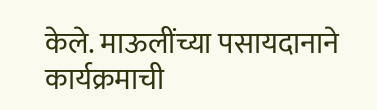केले. माऊलींच्या पसायदानाने कार्यक्रमाची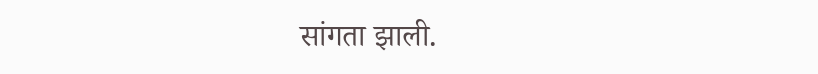सांगता झाली.